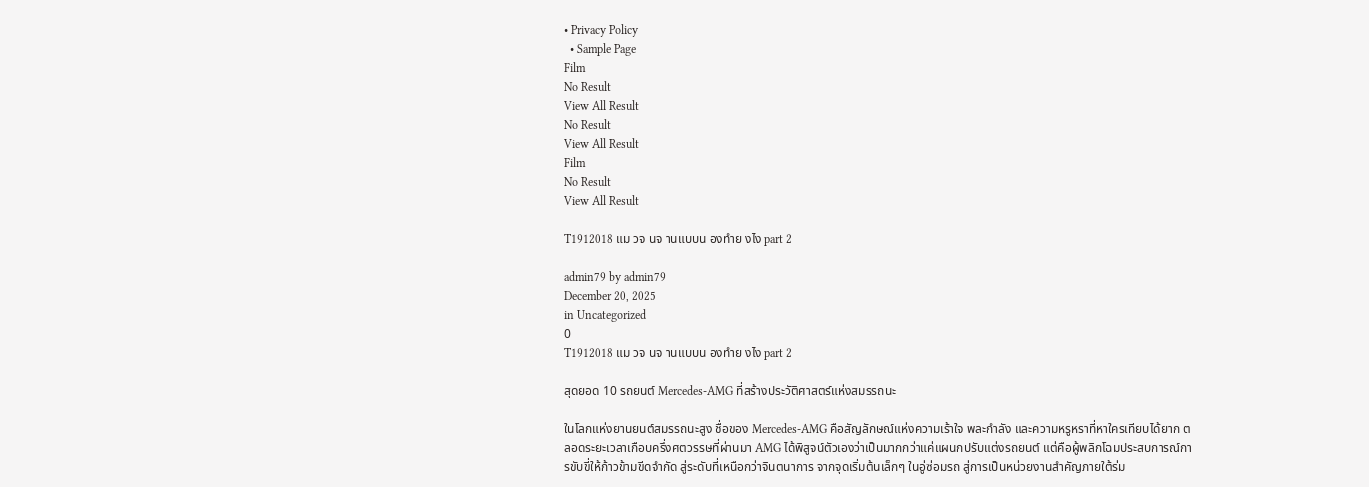• Privacy Policy
  • Sample Page
Film
No Result
View All Result
No Result
View All Result
Film
No Result
View All Result

T1912018 แม วจ นจ านแบบน องทำย งไง part 2

admin79 by admin79
December 20, 2025
in Uncategorized
0
T1912018 แม วจ นจ านแบบน องทำย งไง part 2

สุดยอด 10 รถยนต์ Mercedes-AMG ที่สร้างประวัติศาสตร์แห่งสมรรถนะ

ในโลกแห่งยานยนต์สมรรถนะสูง ชื่อของ Mercedes-AMG คือสัญลักษณ์แห่งความเร้าใจ พละกำลัง และความหรูหราที่หาใครเทียบได้ยาก ตลอดระยะเวลาเกือบครึ่งศตวรรษที่ผ่านมา AMG ได้พิสูจน์ตัวเองว่าเป็นมากกว่าแค่แผนกปรับแต่งรถยนต์ แต่คือผู้พลิกโฉมประสบการณ์การขับขี่ให้ก้าวข้ามขีดจำกัด สู่ระดับที่เหนือกว่าจินตนาการ จากจุดเริ่มต้นเล็กๆ ในอู่ซ่อมรถ สู่การเป็นหน่วยงานสำคัญภายใต้ร่ม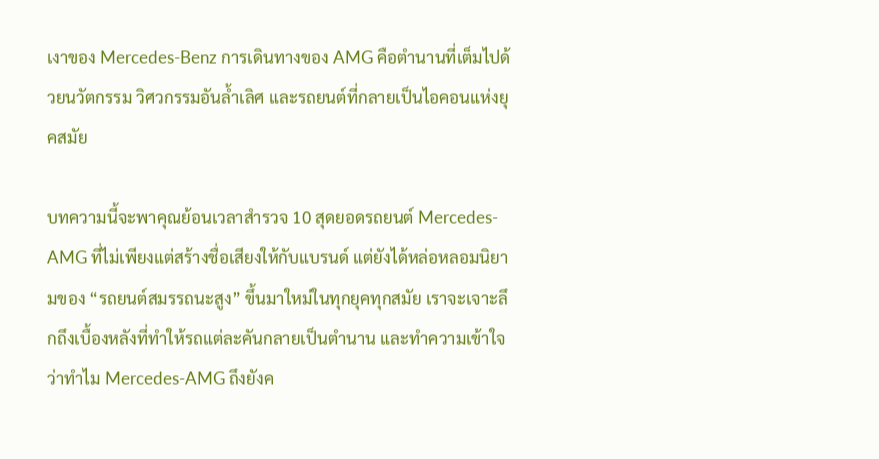เงาของ Mercedes-Benz การเดินทางของ AMG คือตำนานที่เต็มไปด้วยนวัตกรรม วิศวกรรมอันล้ำเลิศ และรถยนต์ที่กลายเป็นไอคอนแห่งยุคสมัย

บทความนี้จะพาคุณย้อนเวลาสำรวจ 10 สุดยอดรถยนต์ Mercedes-AMG ที่ไม่เพียงแต่สร้างชื่อเสียงให้กับแบรนด์ แต่ยังได้หล่อหลอมนิยามของ “รถยนต์สมรรถนะสูง” ขึ้นมาใหม่ในทุกยุคทุกสมัย เราจะเจาะลึกถึงเบื้องหลังที่ทำให้รถแต่ละคันกลายเป็นตำนาน และทำความเข้าใจว่าทำไม Mercedes-AMG ถึงยังค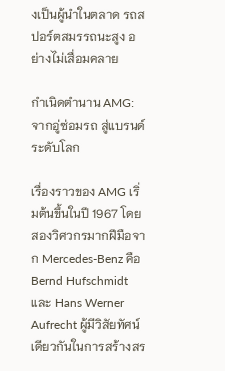งเป็นผู้นำในตลาด รถสปอร์ตสมรรถนะสูง อย่างไม่เสื่อมคลาย

กำเนิดตำนาน AMG: จากอู่ซ่อมรถ สู่แบรนด์ระดับโลก

เรื่องราวของ AMG เริ่มต้นขึ้นในปี 1967 โดยสองวิศวกรมากฝีมือจาก Mercedes-Benz คือ Bernd Hufschmidt และ Hans Werner Aufrecht ผู้มีวิสัยทัศน์เดียวกันในการสร้างสร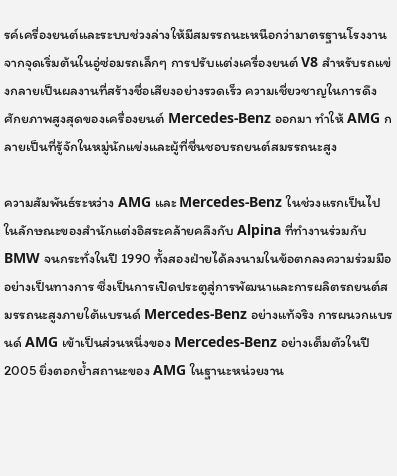รค์เครื่องยนต์และระบบช่วงล่างให้มีสมรรถนะเหนือกว่ามาตรฐานโรงงาน จากจุดเริ่มต้นในอู่ซ่อมรถเล็กๆ การปรับแต่งเครื่องยนต์ V8 สำหรับรถแข่งกลายเป็นผลงานที่สร้างชื่อเสียงอย่างรวดเร็ว ความเชี่ยวชาญในการดึงศักยภาพสูงสุดของเครื่องยนต์ Mercedes-Benz ออกมา ทำให้ AMG กลายเป็นที่รู้จักในหมู่นักแข่งและผู้ที่ชื่นชอบรถยนต์สมรรถนะสูง

ความสัมพันธ์ระหว่าง AMG และ Mercedes-Benz ในช่วงแรกเป็นไปในลักษณะของสำนักแต่งอิสระคล้ายคลึงกับ Alpina ที่ทำงานร่วมกับ BMW จนกระทั่งในปี 1990 ทั้งสองฝ่ายได้ลงนามในข้อตกลงความร่วมมืออย่างเป็นทางการ ซึ่งเป็นการเปิดประตูสู่การพัฒนาและการผลิตรถยนต์สมรรถนะสูงภายใต้แบรนด์ Mercedes-Benz อย่างแท้จริง การผนวกแบรนด์ AMG เข้าเป็นส่วนหนึ่งของ Mercedes-Benz อย่างเต็มตัวในปี 2005 ยิ่งตอกย้ำสถานะของ AMG ในฐานะหน่วยงาน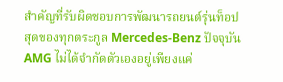สำคัญที่รับผิดชอบการพัฒนารถยนต์รุ่นท็อปสุดของทุกตระกูล Mercedes-Benz ปัจจุบัน AMG ไม่ได้จำกัดตัวเองอยู่เพียงแค่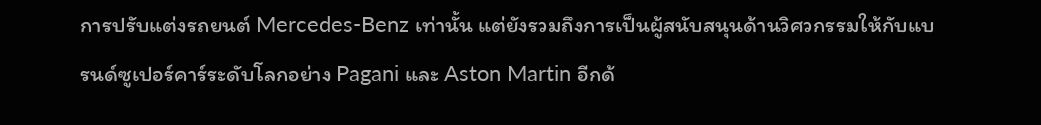การปรับแต่งรถยนต์ Mercedes-Benz เท่านั้น แต่ยังรวมถึงการเป็นผู้สนับสนุนด้านวิศวกรรมให้กับแบรนด์ซูเปอร์คาร์ระดับโลกอย่าง Pagani และ Aston Martin อีกด้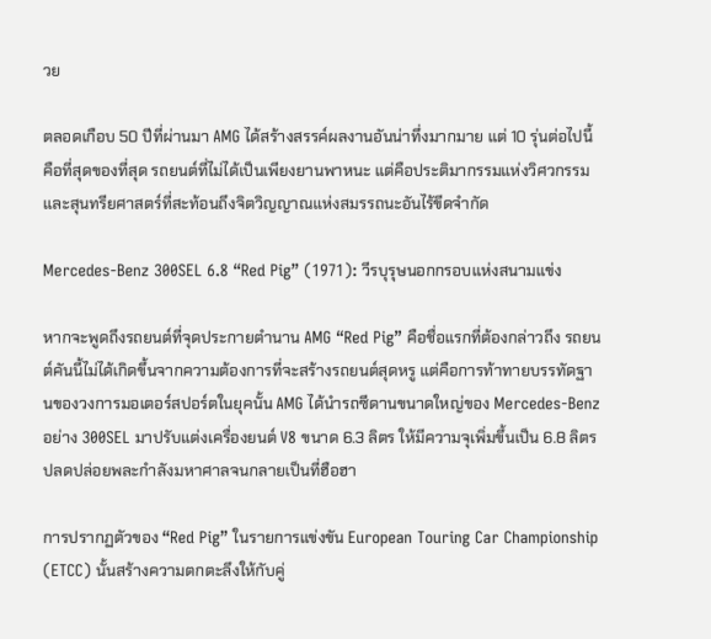วย

ตลอดเกือบ 50 ปีที่ผ่านมา AMG ได้สร้างสรรค์ผลงานอันน่าทึ่งมากมาย แต่ 10 รุ่นต่อไปนี้คือที่สุดของที่สุด รถยนต์ที่ไม่ได้เป็นเพียงยานพาหนะ แต่คือประติมากรรมแห่งวิศวกรรมและสุนทรียศาสตร์ที่สะท้อนถึงจิตวิญญาณแห่งสมรรถนะอันไร้ขีดจำกัด

Mercedes-Benz 300SEL 6.8 “Red Pig” (1971): วีรบุรุษนอกกรอบแห่งสนามแข่ง

หากจะพูดถึงรถยนต์ที่จุดประกายตำนาน AMG “Red Pig” คือชื่อแรกที่ต้องกล่าวถึง รถยนต์คันนี้ไม่ได้เกิดขึ้นจากความต้องการที่จะสร้างรถยนต์สุดหรู แต่คือการท้าทายบรรทัดฐานของวงการมอเตอร์สปอร์ตในยุคนั้น AMG ได้นำรถซีดานขนาดใหญ่ของ Mercedes-Benz อย่าง 300SEL มาปรับแต่งเครื่องยนต์ V8 ขนาด 6.3 ลิตร ให้มีความจุเพิ่มขึ้นเป็น 6.8 ลิตร ปลดปล่อยพละกำลังมหาศาลจนกลายเป็นที่ฮือฮา

การปรากฏตัวของ “Red Pig” ในรายการแข่งขัน European Touring Car Championship (ETCC) นั้นสร้างความตกตะลึงให้กับคู่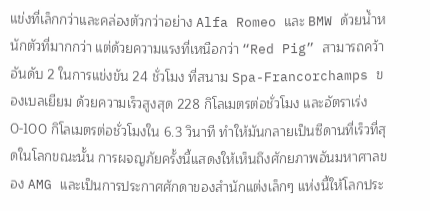แข่งที่เล็กกว่าและคล่องตัวกว่าอย่าง Alfa Romeo และ BMW ด้วยน้ำหนักตัวที่มากกว่า แต่ด้วยความแรงที่เหนือกว่า “Red Pig” สามารถคว้าอันดับ 2 ในการแข่งขัน 24 ชั่วโมง ที่สนาม Spa-Francorchamps ของเบลเยียม ด้วยความเร็วสูงสุด 228 กิโลเมตรต่อชั่วโมง และอัตราเร่ง 0-100 กิโลเมตรต่อชั่วโมงใน 6.3 วินาที ทำให้มันกลายเป็นซีดานที่เร็วที่สุดในโลกขณะนั้น การผจญภัยครั้งนี้แสดงให้เห็นถึงศักยภาพอันมหาศาลของ AMG และเป็นการประกาศศักดาของสำนักแต่งเล็กๆ แห่งนี้ให้โลกประ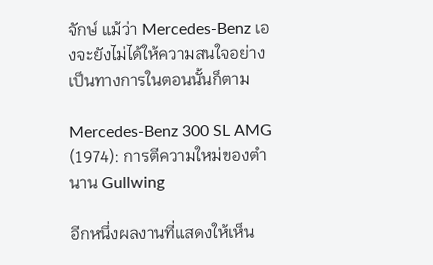จักษ์ แม้ว่า Mercedes-Benz เองจะยังไม่ได้ให้ความสนใจอย่างเป็นทางการในตอนนั้นก็ตาม

Mercedes-Benz 300 SL AMG (1974): การตีความใหม่ของตำนาน Gullwing

อีกหนึ่งผลงานที่แสดงให้เห็น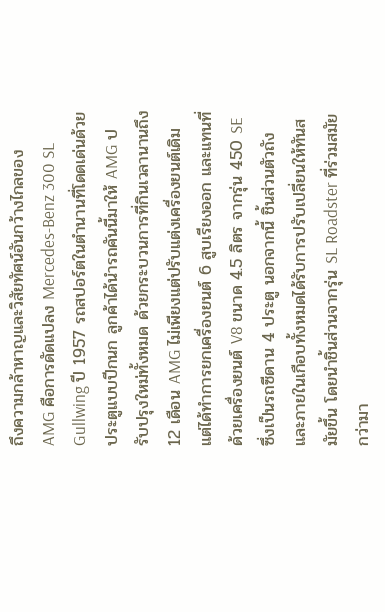ถึงความกล้าหาญและวิสัยทัศน์อันกว้างไกลของ AMG คือการดัดแปลง Mercedes-Benz 300 SL Gullwing ปี 1957 รถสปอร์ตในตำนานที่โดดเด่นด้วยประตูแบบปีกนก ลูกค้าได้นำรถคันนี้มาให้ AMG ปรับปรุงใหม่ทั้งหมด ด้วยกระบวนการที่กินเวลานานถึง 12 เดือน AMG ไม่เพียงแต่ปรับแต่งเครื่องยนต์เดิม แต่ได้ทำการยกเครื่องยนต์ 6 สูบเรียงออก และแทนที่ด้วยเครื่องยนต์ V8 ขนาด 4.5 ลิตร จากรุ่น 450 SE ซึ่งเป็นรถซีดาน 4 ประตู นอกจากนี้ ชิ้นส่วนตัวถังและภายในเกือบทั้งหมดได้รับการปรับเปลี่ยนให้ทันสมัยขึ้น โดยนำชิ้นส่วนจากรุ่น SL Roadster ที่ร่วมสมัยกว่ามา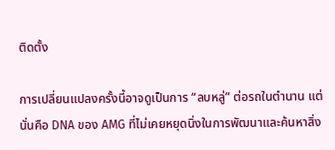ติดตั้ง

การเปลี่ยนแปลงครั้งนี้อาจดูเป็นการ “ลบหลู่” ต่อรถในตำนาน แต่นั่นคือ DNA ของ AMG ที่ไม่เคยหยุดนิ่งในการพัฒนาและค้นหาสิ่ง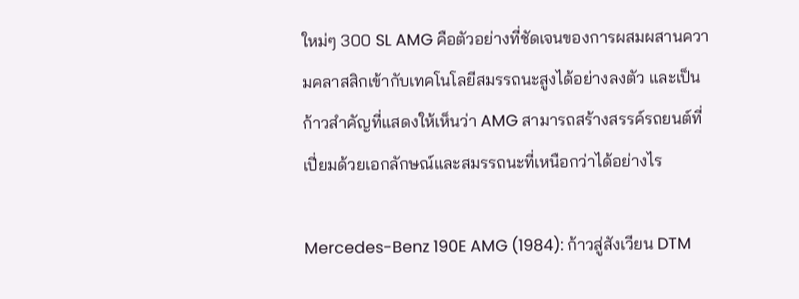ใหม่ๆ 300 SL AMG คือตัวอย่างที่ชัดเจนของการผสมผสานความคลาสสิกเข้ากับเทคโนโลยีสมรรถนะสูงได้อย่างลงตัว และเป็นก้าวสำคัญที่แสดงให้เห็นว่า AMG สามารถสร้างสรรค์รถยนต์ที่เปี่ยมด้วยเอกลักษณ์และสมรรถนะที่เหนือกว่าได้อย่างไร

Mercedes-Benz 190E AMG (1984): ก้าวสู่สังเวียน DTM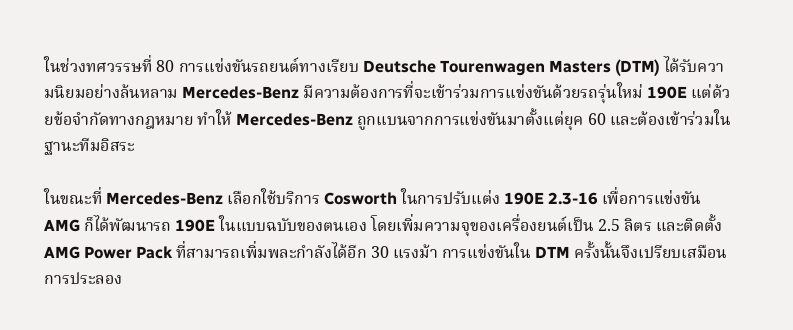ในช่วงทศวรรษที่ 80 การแข่งขันรถยนต์ทางเรียบ Deutsche Tourenwagen Masters (DTM) ได้รับความนิยมอย่างล้นหลาม Mercedes-Benz มีความต้องการที่จะเข้าร่วมการแข่งขันด้วยรถรุ่นใหม่ 190E แต่ด้วยข้อจำกัดทางกฎหมาย ทำให้ Mercedes-Benz ถูกแบนจากการแข่งขันมาตั้งแต่ยุค 60 และต้องเข้าร่วมในฐานะทีมอิสระ

ในขณะที่ Mercedes-Benz เลือกใช้บริการ Cosworth ในการปรับแต่ง 190E 2.3-16 เพื่อการแข่งขัน AMG ก็ได้พัฒนารถ 190E ในแบบฉบับของตนเอง โดยเพิ่มความจุของเครื่องยนต์เป็น 2.5 ลิตร และติดตั้ง AMG Power Pack ที่สามารถเพิ่มพละกำลังได้อีก 30 แรงม้า การแข่งขันใน DTM ครั้งนั้นจึงเปรียบเสมือนการประลอง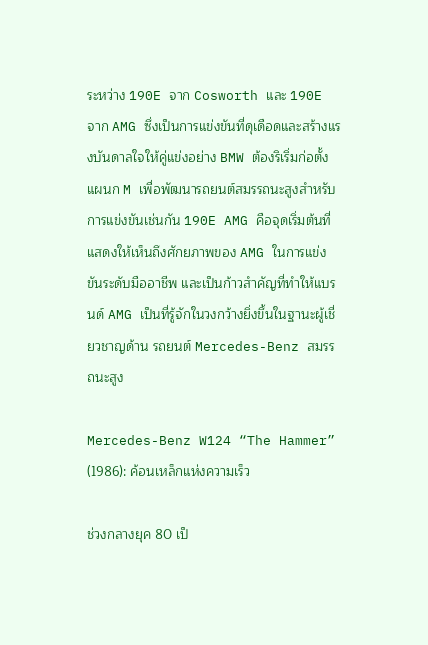ระหว่าง 190E จาก Cosworth และ 190E จาก AMG ซึ่งเป็นการแข่งขันที่ดุเดือดและสร้างแรงบันดาลใจให้คู่แข่งอย่าง BMW ต้องริเริ่มก่อตั้งแผนก M เพื่อพัฒนารถยนต์สมรรถนะสูงสำหรับการแข่งขันเช่นกัน 190E AMG คือจุดเริ่มต้นที่แสดงให้เห็นถึงศักยภาพของ AMG ในการแข่งขันระดับมืออาชีพ และเป็นก้าวสำคัญที่ทำให้แบรนด์ AMG เป็นที่รู้จักในวงกว้างยิ่งขึ้นในฐานะผู้เชี่ยวชาญด้าน รถยนต์ Mercedes-Benz สมรรถนะสูง

Mercedes-Benz W124 “The Hammer” (1986): ค้อนเหล็กแห่งความเร็ว

ช่วงกลางยุค 80 เป็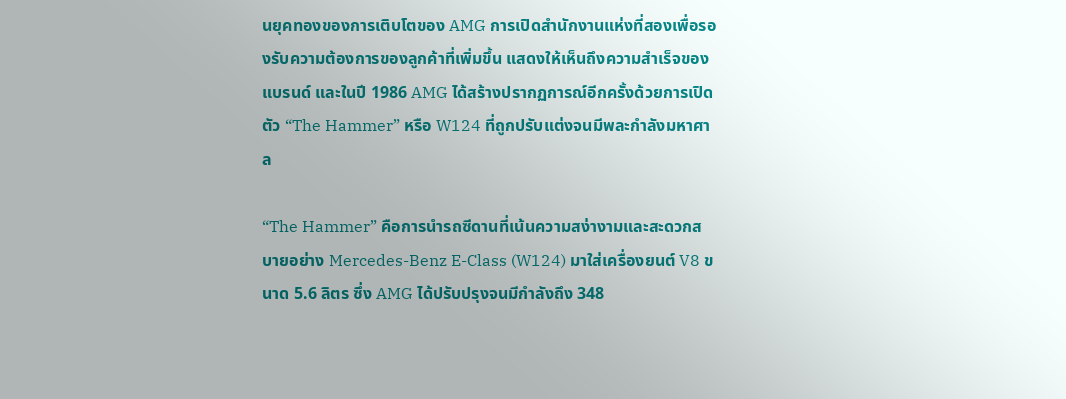นยุคทองของการเติบโตของ AMG การเปิดสำนักงานแห่งที่สองเพื่อรองรับความต้องการของลูกค้าที่เพิ่มขึ้น แสดงให้เห็นถึงความสำเร็จของแบรนด์ และในปี 1986 AMG ได้สร้างปรากฏการณ์อีกครั้งด้วยการเปิดตัว “The Hammer” หรือ W124 ที่ถูกปรับแต่งจนมีพละกำลังมหาศาล

“The Hammer” คือการนำรถซีดานที่เน้นความสง่างามและสะดวกสบายอย่าง Mercedes-Benz E-Class (W124) มาใส่เครื่องยนต์ V8 ขนาด 5.6 ลิตร ซึ่ง AMG ได้ปรับปรุงจนมีกำลังถึง 348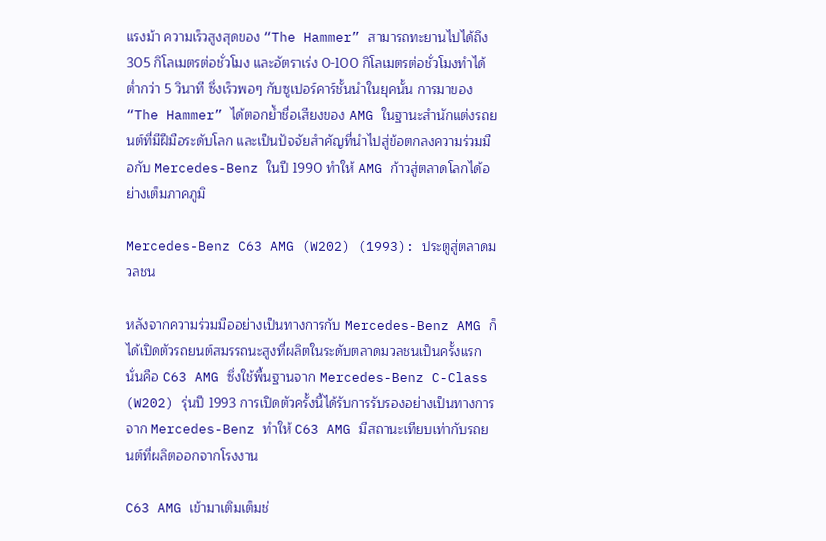แรงม้า ความเร็วสูงสุดของ “The Hammer” สามารถทะยานไปได้ถึง 305 กิโลเมตรต่อชั่วโมง และอัตราเร่ง 0-100 กิโลเมตรต่อชั่วโมงทำได้ต่ำกว่า 5 วินาที ซึ่งเร็วพอๆ กับซูเปอร์คาร์ชั้นนำในยุคนั้น การมาของ “The Hammer” ได้ตอกย้ำชื่อเสียงของ AMG ในฐานะสำนักแต่งรถยนต์ที่มีฝีมือระดับโลก และเป็นปัจจัยสำคัญที่นำไปสู่ข้อตกลงความร่วมมือกับ Mercedes-Benz ในปี 1990 ทำให้ AMG ก้าวสู่ตลาดโลกได้อย่างเต็มภาคภูมิ

Mercedes-Benz C63 AMG (W202) (1993): ประตูสู่ตลาดมวลชน

หลังจากความร่วมมืออย่างเป็นทางการกับ Mercedes-Benz AMG ก็ได้เปิดตัวรถยนต์สมรรถนะสูงที่ผลิตในระดับตลาดมวลชนเป็นครั้งแรก นั่นคือ C63 AMG ซึ่งใช้พื้นฐานจาก Mercedes-Benz C-Class (W202) รุ่นปี 1993 การเปิดตัวครั้งนี้ได้รับการรับรองอย่างเป็นทางการจาก Mercedes-Benz ทำให้ C63 AMG มีสถานะเทียบเท่ากับรถยนต์ที่ผลิตออกจากโรงงาน

C63 AMG เข้ามาเติมเต็มช่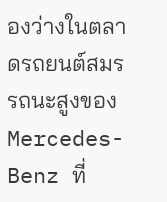องว่างในตลาดรถยนต์สมรรถนะสูงของ Mercedes-Benz ที่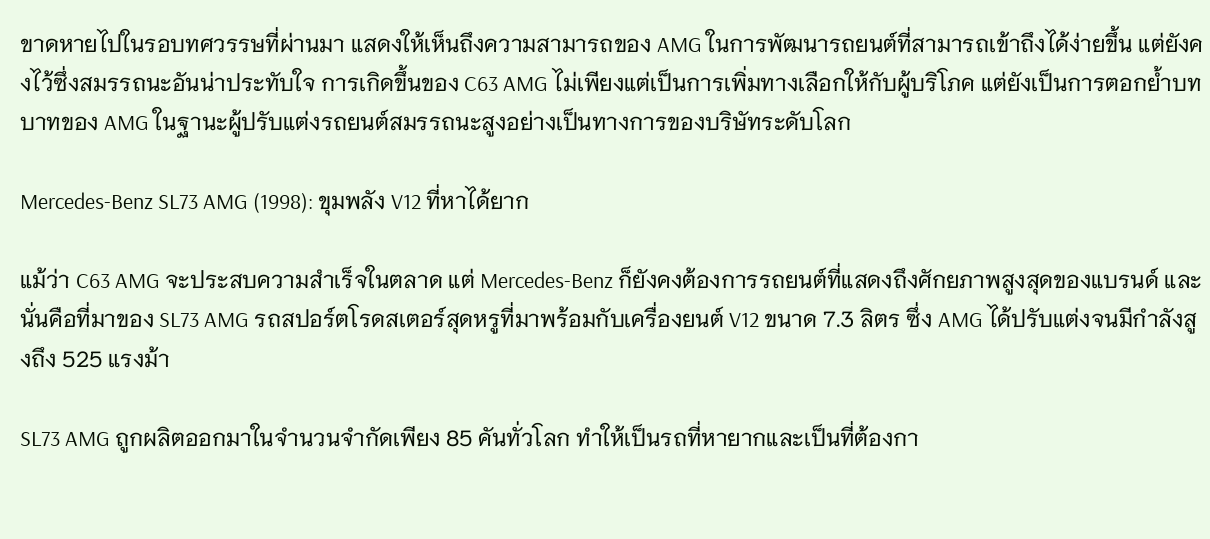ขาดหายไปในรอบทศวรรษที่ผ่านมา แสดงให้เห็นถึงความสามารถของ AMG ในการพัฒนารถยนต์ที่สามารถเข้าถึงได้ง่ายขึ้น แต่ยังคงไว้ซึ่งสมรรถนะอันน่าประทับใจ การเกิดขึ้นของ C63 AMG ไม่เพียงแต่เป็นการเพิ่มทางเลือกให้กับผู้บริโภค แต่ยังเป็นการตอกย้ำบทบาทของ AMG ในฐานะผู้ปรับแต่งรถยนต์สมรรถนะสูงอย่างเป็นทางการของบริษัทระดับโลก

Mercedes-Benz SL73 AMG (1998): ขุมพลัง V12 ที่หาได้ยาก

แม้ว่า C63 AMG จะประสบความสำเร็จในตลาด แต่ Mercedes-Benz ก็ยังคงต้องการรถยนต์ที่แสดงถึงศักยภาพสูงสุดของแบรนด์ และนั่นคือที่มาของ SL73 AMG รถสปอร์ตโรดสเตอร์สุดหรูที่มาพร้อมกับเครื่องยนต์ V12 ขนาด 7.3 ลิตร ซึ่ง AMG ได้ปรับแต่งจนมีกำลังสูงถึง 525 แรงม้า

SL73 AMG ถูกผลิตออกมาในจำนวนจำกัดเพียง 85 คันทั่วโลก ทำให้เป็นรถที่หายากและเป็นที่ต้องกา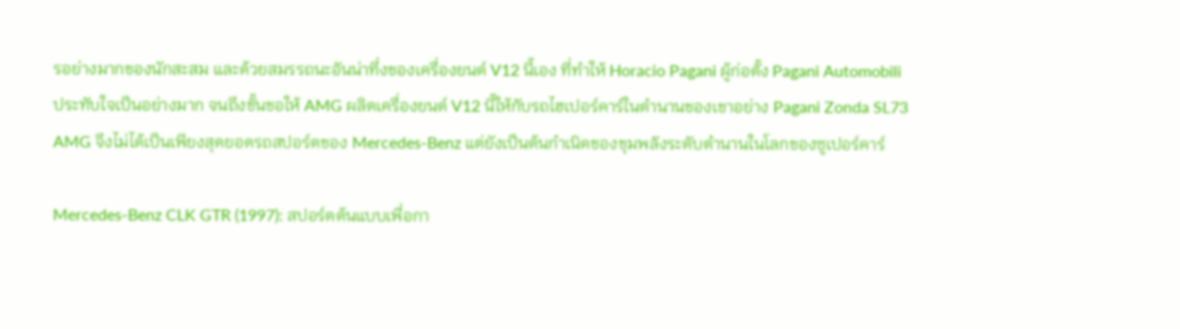รอย่างมากของนักสะสม และด้วยสมรรถนะอันน่าทึ่งของเครื่องยนต์ V12 นี้เอง ที่ทำให้ Horacio Pagani ผู้ก่อตั้ง Pagani Automobili ประทับใจเป็นอย่างมาก จนถึงขั้นขอให้ AMG ผลิตเครื่องยนต์ V12 นี้ให้กับรถไฮเปอร์คาร์ในตำนานของเขาอย่าง Pagani Zonda SL73 AMG จึงไม่ได้เป็นเพียงสุดยอดรถสปอร์ตของ Mercedes-Benz แต่ยังเป็นต้นกำเนิดของขุมพลังระดับตำนานในโลกของซูเปอร์คาร์

Mercedes-Benz CLK GTR (1997): สปอร์ตต้นแบบเพื่อกา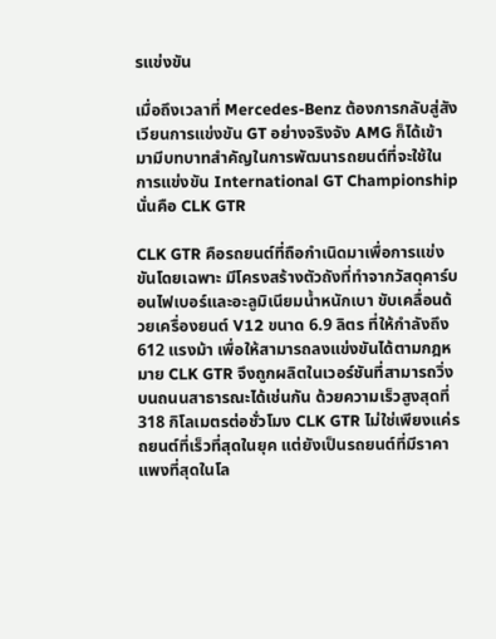รแข่งขัน

เมื่อถึงเวลาที่ Mercedes-Benz ต้องการกลับสู่สังเวียนการแข่งขัน GT อย่างจริงจัง AMG ก็ได้เข้ามามีบทบาทสำคัญในการพัฒนารถยนต์ที่จะใช้ในการแข่งขัน International GT Championship นั่นคือ CLK GTR

CLK GTR คือรถยนต์ที่ถือกำเนิดมาเพื่อการแข่งขันโดยเฉพาะ มีโครงสร้างตัวถังที่ทำจากวัสดุคาร์บอนไฟเบอร์และอะลูมิเนียมน้ำหนักเบา ขับเคลื่อนด้วยเครื่องยนต์ V12 ขนาด 6.9 ลิตร ที่ให้กำลังถึง 612 แรงม้า เพื่อให้สามารถลงแข่งขันได้ตามกฎหมาย CLK GTR จึงถูกผลิตในเวอร์ชันที่สามารถวิ่งบนถนนสาธารณะได้เช่นกัน ด้วยความเร็วสูงสุดที่ 318 กิโลเมตรต่อชั่วโมง CLK GTR ไม่ใช่เพียงแค่รถยนต์ที่เร็วที่สุดในยุค แต่ยังเป็นรถยนต์ที่มีราคาแพงที่สุดในโล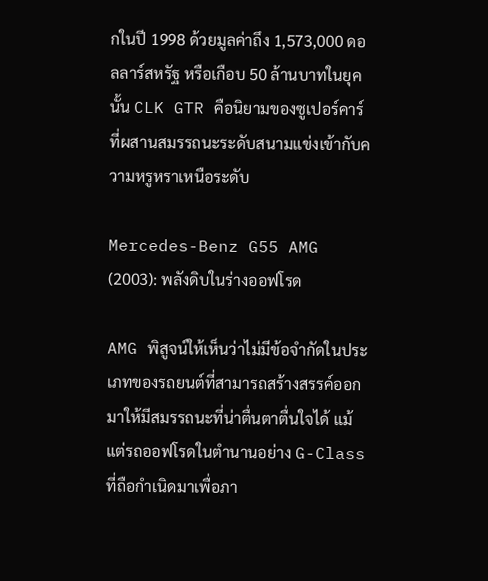กในปี 1998 ด้วยมูลค่าถึง 1,573,000 ดอลลาร์สหรัฐ หรือเกือบ 50 ล้านบาทในยุคนั้น CLK GTR คือนิยามของซูเปอร์คาร์ที่ผสานสมรรถนะระดับสนามแข่งเข้ากับความหรูหราเหนือระดับ

Mercedes-Benz G55 AMG (2003): พลังดิบในร่างออฟโรด

AMG พิสูจน์ให้เห็นว่าไม่มีข้อจำกัดในประเภทของรถยนต์ที่สามารถสร้างสรรค์ออกมาให้มีสมรรถนะที่น่าตื่นตาตื่นใจได้ แม้แต่รถออฟโรดในตำนานอย่าง G-Class ที่ถือกำเนิดมาเพื่อภา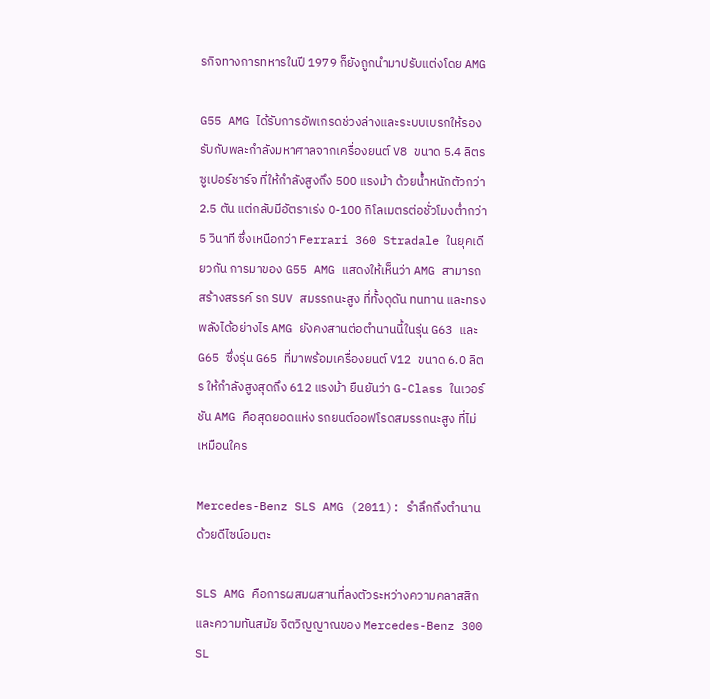รกิจทางการทหารในปี 1979 ก็ยังถูกนำมาปรับแต่งโดย AMG

G55 AMG ได้รับการอัพเกรดช่วงล่างและระบบเบรกให้รองรับกับพละกำลังมหาศาลจากเครื่องยนต์ V8 ขนาด 5.4 ลิตร ซูเปอร์ชาร์จ ที่ให้กำลังสูงถึง 500 แรงม้า ด้วยน้ำหนักตัวกว่า 2.5 ตัน แต่กลับมีอัตราเร่ง 0-100 กิโลเมตรต่อชั่วโมงต่ำกว่า 5 วินาที ซึ่งเหนือกว่า Ferrari 360 Stradale ในยุคเดียวกัน การมาของ G55 AMG แสดงให้เห็นว่า AMG สามารถสร้างสรรค์ รถ SUV สมรรถนะสูง ที่ทั้งดุดัน ทนทาน และทรงพลังได้อย่างไร AMG ยังคงสานต่อตำนานนี้ในรุ่น G63 และ G65 ซึ่งรุ่น G65 ที่มาพร้อมเครื่องยนต์ V12 ขนาด 6.0 ลิตร ให้กำลังสูงสุดถึง 612 แรงม้า ยืนยันว่า G-Class ในเวอร์ชัน AMG คือสุดยอดแห่ง รถยนต์ออฟโรดสมรรถนะสูง ที่ไม่เหมือนใคร

Mercedes-Benz SLS AMG (2011): รำลึกถึงตำนานด้วยดีไซน์อมตะ

SLS AMG คือการผสมผสานที่ลงตัวระหว่างความคลาสสิกและความทันสมัย จิตวิญญาณของ Mercedes-Benz 300 SL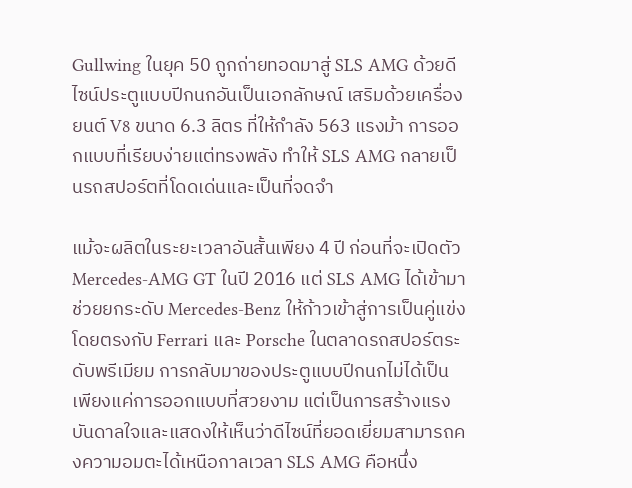Gullwing ในยุค 50 ถูกถ่ายทอดมาสู่ SLS AMG ด้วยดีไซน์ประตูแบบปีกนกอันเป็นเอกลักษณ์ เสริมด้วยเครื่องยนต์ V8 ขนาด 6.3 ลิตร ที่ให้กำลัง 563 แรงม้า การออกแบบที่เรียบง่ายแต่ทรงพลัง ทำให้ SLS AMG กลายเป็นรถสปอร์ตที่โดดเด่นและเป็นที่จดจำ

แม้จะผลิตในระยะเวลาอันสั้นเพียง 4 ปี ก่อนที่จะเปิดตัว Mercedes-AMG GT ในปี 2016 แต่ SLS AMG ได้เข้ามาช่วยยกระดับ Mercedes-Benz ให้ก้าวเข้าสู่การเป็นคู่แข่งโดยตรงกับ Ferrari และ Porsche ในตลาดรถสปอร์ตระดับพรีเมียม การกลับมาของประตูแบบปีกนกไม่ได้เป็นเพียงแค่การออกแบบที่สวยงาม แต่เป็นการสร้างแรงบันดาลใจและแสดงให้เห็นว่าดีไซน์ที่ยอดเยี่ยมสามารถคงความอมตะได้เหนือกาลเวลา SLS AMG คือหนึ่ง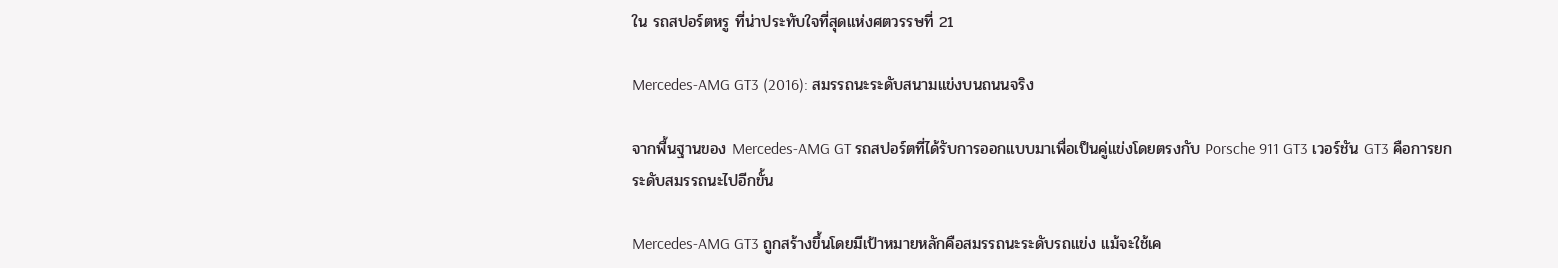ใน รถสปอร์ตหรู ที่น่าประทับใจที่สุดแห่งศตวรรษที่ 21

Mercedes-AMG GT3 (2016): สมรรถนะระดับสนามแข่งบนถนนจริง

จากพื้นฐานของ Mercedes-AMG GT รถสปอร์ตที่ได้รับการออกแบบมาเพื่อเป็นคู่แข่งโดยตรงกับ Porsche 911 GT3 เวอร์ชัน GT3 คือการยกระดับสมรรถนะไปอีกขั้น

Mercedes-AMG GT3 ถูกสร้างขึ้นโดยมีเป้าหมายหลักคือสมรรถนะระดับรถแข่ง แม้จะใช้เค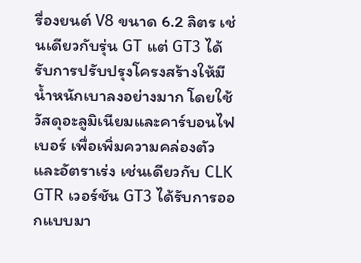รื่องยนต์ V8 ขนาด 6.2 ลิตร เช่นเดียวกับรุ่น GT แต่ GT3 ได้รับการปรับปรุงโครงสร้างให้มีน้ำหนักเบาลงอย่างมาก โดยใช้วัสดุอะลูมิเนียมและคาร์บอนไฟเบอร์ เพื่อเพิ่มความคล่องตัวและอัตราเร่ง เช่นเดียวกับ CLK GTR เวอร์ชัน GT3 ได้รับการออกแบบมา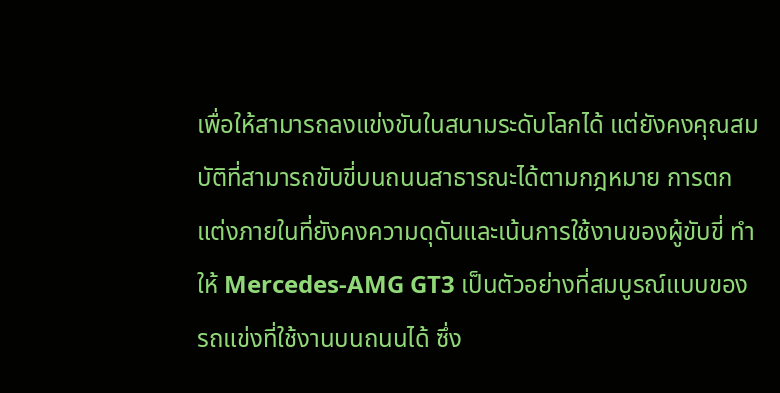เพื่อให้สามารถลงแข่งขันในสนามระดับโลกได้ แต่ยังคงคุณสมบัติที่สามารถขับขี่บนถนนสาธารณะได้ตามกฎหมาย การตกแต่งภายในที่ยังคงความดุดันและเน้นการใช้งานของผู้ขับขี่ ทำให้ Mercedes-AMG GT3 เป็นตัวอย่างที่สมบูรณ์แบบของ รถแข่งที่ใช้งานบนถนนได้ ซึ่ง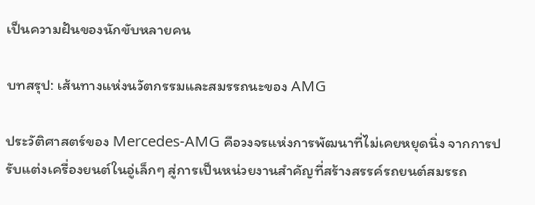เป็นความฝันของนักขับหลายคน

บทสรุป: เส้นทางแห่งนวัตกรรมและสมรรถนะของ AMG

ประวัติศาสตร์ของ Mercedes-AMG คือวงจรแห่งการพัฒนาที่ไม่เคยหยุดนิ่ง จากการปรับแต่งเครื่องยนต์ในอู่เล็กๆ สู่การเป็นหน่วยงานสำคัญที่สร้างสรรค์รถยนต์สมรรถ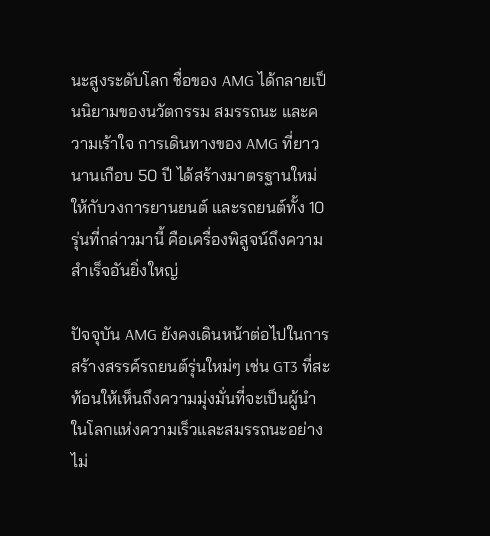นะสูงระดับโลก ชื่อของ AMG ได้กลายเป็นนิยามของนวัตกรรม สมรรถนะ และความเร้าใจ การเดินทางของ AMG ที่ยาวนานเกือบ 50 ปี ได้สร้างมาตรฐานใหม่ให้กับวงการยานยนต์ และรถยนต์ทั้ง 10 รุ่นที่กล่าวมานี้ คือเครื่องพิสูจน์ถึงความสำเร็จอันยิ่งใหญ่

ปัจจุบัน AMG ยังคงเดินหน้าต่อไปในการสร้างสรรค์รถยนต์รุ่นใหม่ๆ เช่น GT3 ที่สะท้อนให้เห็นถึงความมุ่งมั่นที่จะเป็นผู้นำในโลกแห่งความเร็วและสมรรถนะอย่างไม่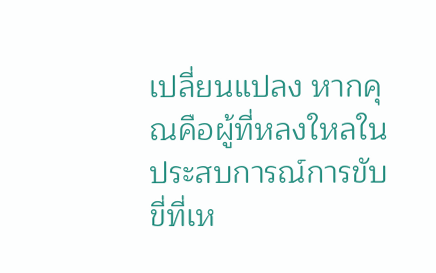เปลี่ยนแปลง หากคุณคือผู้ที่หลงใหลในประสบการณ์การขับขี่ที่เห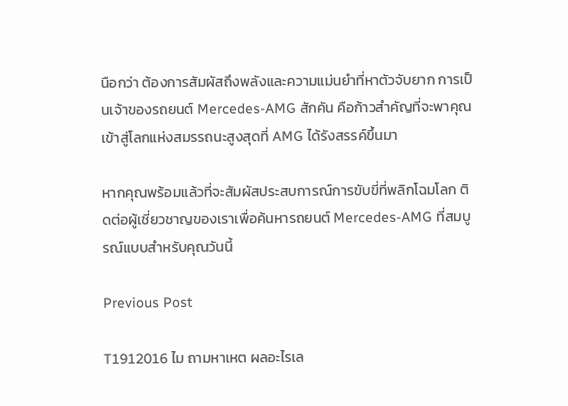นือกว่า ต้องการสัมผัสถึงพลังและความแม่นยำที่หาตัวจับยาก การเป็นเจ้าของรถยนต์ Mercedes-AMG สักคัน คือก้าวสำคัญที่จะพาคุณเข้าสู่โลกแห่งสมรรถนะสูงสุดที่ AMG ได้รังสรรค์ขึ้นมา

หากคุณพร้อมแล้วที่จะสัมผัสประสบการณ์การขับขี่ที่พลิกโฉมโลก ติดต่อผู้เชี่ยวชาญของเราเพื่อค้นหารถยนต์ Mercedes-AMG ที่สมบูรณ์แบบสำหรับคุณวันนี้

Previous Post

T1912016 ไม ถามหาเหต ผลอะไรเล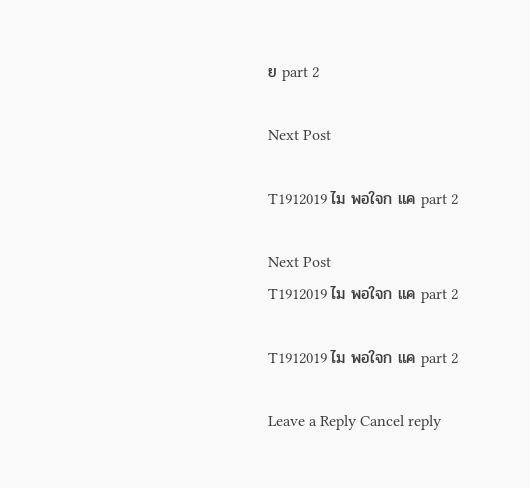ย part 2

Next Post

T1912019 ไม พอใจก แค part 2

Next Post
T1912019 ไม พอใจก แค part 2

T1912019 ไม พอใจก แค part 2

Leave a Reply Cancel reply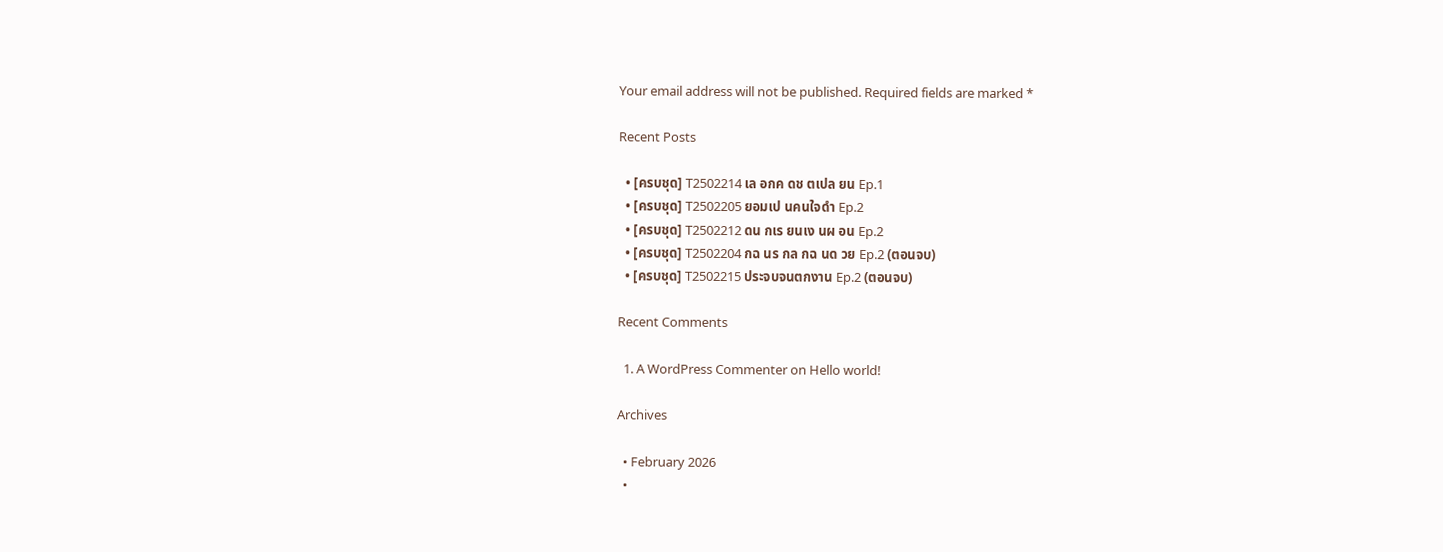Your email address will not be published. Required fields are marked *

Recent Posts

  • [ครบชุด] T2502214 เล อกค ดช ตเปล ยน Ep.1
  • [ครบชุด] T2502205 ยอมเป นคนใจดำ Ep.2
  • [ครบชุด] T2502212 ดน กเร ยนเง นผ อน Ep.2
  • [ครบชุด] T2502204 กฉ นร กล กฉ นด วย Ep.2 (ตอนจบ)
  • [ครบชุด] T2502215 ประจบจนตกงาน Ep.2 (ตอนจบ)

Recent Comments

  1. A WordPress Commenter on Hello world!

Archives

  • February 2026
  •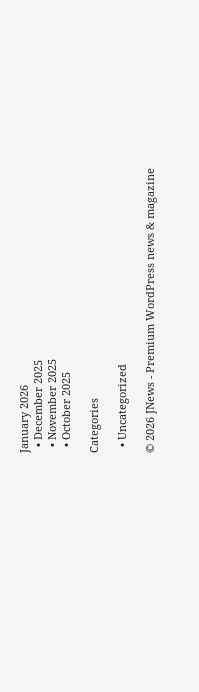January 2026
  • December 2025
  • November 2025
  • October 2025

Categories

  • Uncategorized

© 2026 JNews - Premium WordPress news & magazine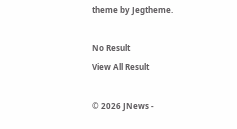theme by Jegtheme.

No Result
View All Result

© 2026 JNews -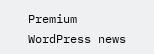Premium WordPress news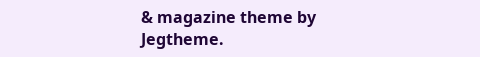& magazine theme by Jegtheme.